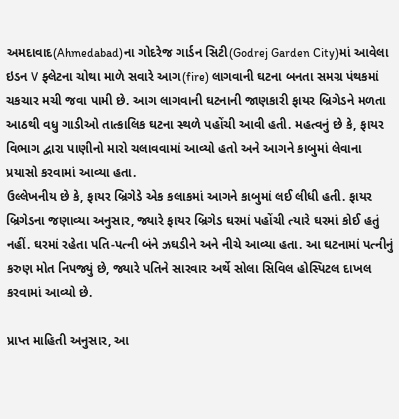અમદાવાદ(Ahmedabad)ના ગોદરેજ ગાર્ડન સિટી(Godrej Garden City)માં આવેલા ઇડન V ફ્લેટના ચોથા માળે સવારે આગ(fire) લાગવાની ઘટના બનતા સમગ્ર પંથકમાં ચકચાર મચી જવા પામી છે. આગ લાગવાની ઘટનાની જાણકારી ફાયર બ્રિગેડને મળતા આઠથી વધુ ગાડીઓ તાત્કાલિક ઘટના સ્થળે પહોંચી આવી હતી. મહત્વનું છે કે, ફાયર વિભાગ દ્વારા પાણીનો મારો ચલાવવામાં આવ્યો હતો અને આગને કાબુમાં લેવાના પ્રયાસો કરવામાં આવ્યા હતા.
ઉલ્લેખનીય છે કે, ફાયર બ્રિગેડે એક કલાકમાં આગને કાબુમાં લઈ લીધી હતી. ફાયર બ્રિગેડના જણાવ્યા અનુસાર, જ્યારે ફાયર બ્રિગેડ ઘરમાં પહોંચી ત્યારે ઘરમાં કોઈ હતું નહીં. ઘરમાં રહેતા પતિ-પત્ની બંને ઝઘડીને અને નીચે આવ્યા હતા. આ ઘટનામાં પત્નીનું કરુણ મોત નિપજ્યું છે, જ્યારે પતિને સારવાર અર્થે સોલા સિવિલ હોસ્પિટલ દાખલ કરવામાં આવ્યો છે.

પ્રાપ્ત માહિતી અનુસાર, આ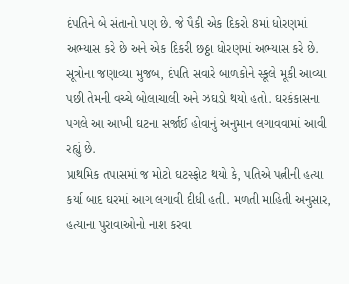દંપતિને બે સંતાનો પણ છે. જે પૈકી એક દિકરો 8માં ધોરણમાં અભ્યાસ કરે છે અને એક દિકરી છઠ્ઠા ધોરણમાં અભ્યાસ કરે છે. સૂત્રોના જણાવ્યા મુજબ, દંપતિ સવારે બાળકોને સ્કૂલે મૂકી આવ્યા પછી તેમની વચ્ચે બોલાચાલી અને ઝઘડો થયો હતો. ઘરકંકાસના પગલે આ આખી ઘટના સર્જાઈ હોવાનું અનુમાન લગાવવામાં આવી રહ્યું છે.
પ્રાથમિક તપાસમાં જ મોટો ઘટસ્ફોટ થયો કે, પતિએ પત્નીની હત્યા કર્યા બાદ ઘરમાં આગ લગાવી દીધી હતી. મળતી માહિતી અનુસાર, હત્યાના પુરાવાઓનો નાશ કરવા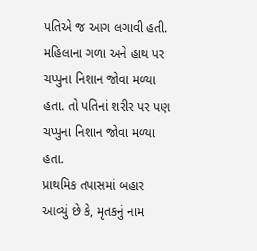પતિએ જ આગ લગાવી હતી. મહિલાના ગળા અને હાથ પર ચપ્પુના નિશાન જોવા મળ્યા હતા. તો પતિનાં શરીર પર પણ ચપ્પુના નિશાન જોવા મળ્યા હતા.
પ્રાથમિક તપાસમાં બહાર આવ્યું છે કે, મૃતકનું નામ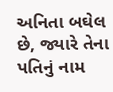અનિતા બઘેલ છે, જ્યારે તેના પતિનું નામ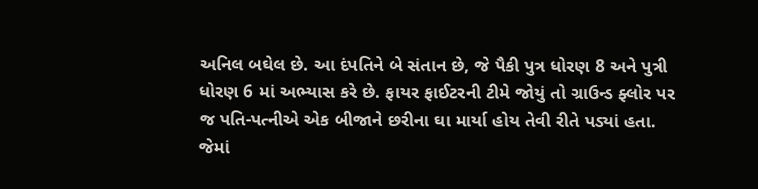અનિલ બઘેલ છે. આ દંપતિને બે સંતાન છે, જે પૈકી પુત્ર ધોરણ 8 અને પુત્રી ધોરણ 6 માં અભ્યાસ કરે છે. ફાયર ફાઈટરની ટીમે જોયું તો ગ્રાઉન્ડ ફ્લોર પર જ પતિ-પત્નીએ એક બીજાને છરીના ઘા માર્યા હોય તેવી રીતે પડ્યાં હતા. જેમાં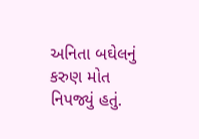અનિતા બઘેલનું કરુણ મોત નિપજ્યું હતું.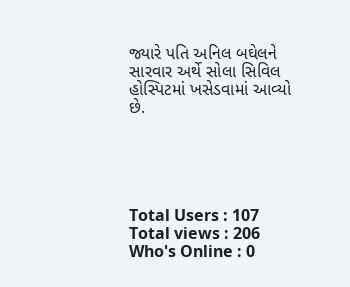જ્યારે પતિ અનિલ બઘેલને સારવાર અર્થે સોલા સિવિલ હોસ્પિટમાં ખસેડવામાં આવ્યો છે.





Total Users : 107
Total views : 206
Who's Online : 0